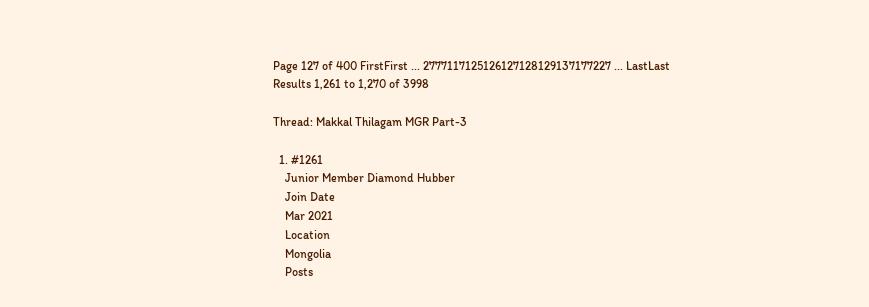Page 127 of 400 FirstFirst ... 2777117125126127128129137177227 ... LastLast
Results 1,261 to 1,270 of 3998

Thread: Makkal Thilagam MGR Part-3

  1. #1261
    Junior Member Diamond Hubber
    Join Date
    Mar 2021
    Location
    Mongolia
    Posts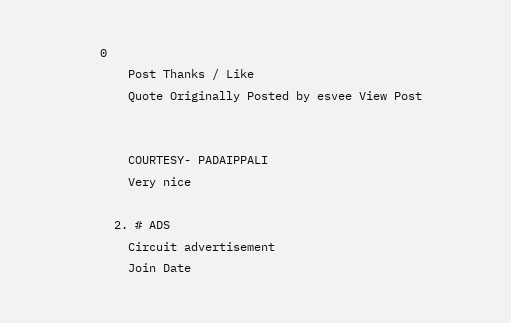0
    Post Thanks / Like
    Quote Originally Posted by esvee View Post


    COURTESY- PADAIPPALI
    Very nice

  2. # ADS
    Circuit advertisement
    Join Date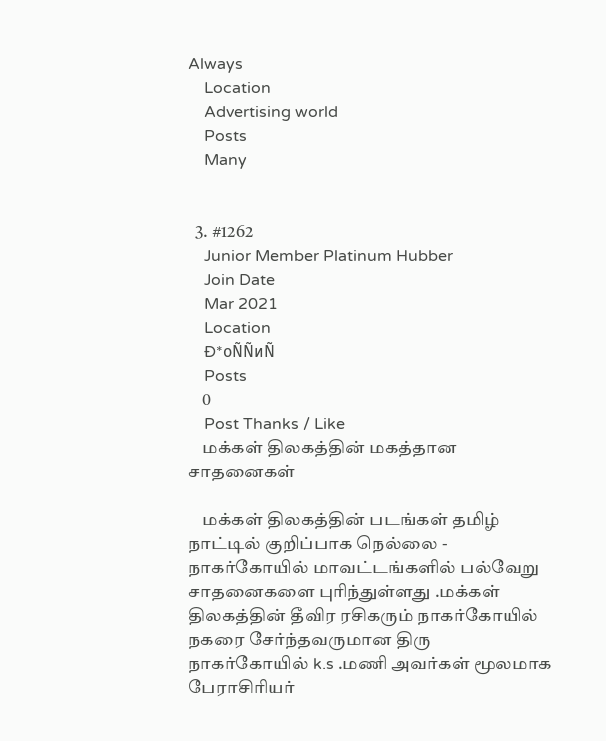Always
    Location
    Advertising world
    Posts
    Many


  3. #1262
    Junior Member Platinum Hubber
    Join Date
    Mar 2021
    Location
    Ð*оÑÑиÑ
    Posts
    0
    Post Thanks / Like
    மக்கள் திலகத்தின் மகத்தான சாதனைகள்

    மக்கள் திலகத்தின் படங்கள் தமிழ் நாட்டில் குறிப்பாக நெல்லை - நாகர்கோயில் மாவட்டங்களில் பல்வேறு சாதனைகளை புரிந்துள்ளது .மக்கள் திலகத்தின் தீவிர ரசிகரும் நாகர்கோயில் நகரை சேர்ந்தவருமான திரு நாகர்கோயில் k.s .மணி அவர்கள் மூலமாக பேராசிரியர்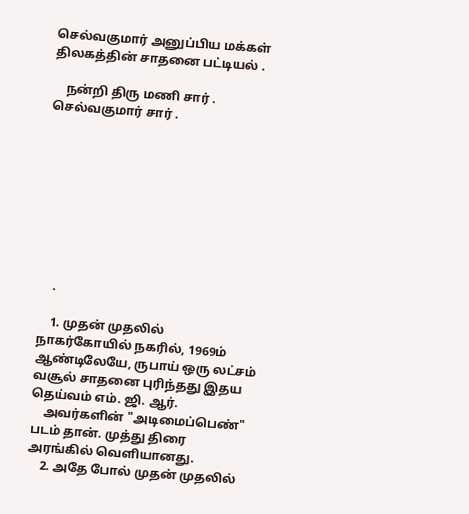செல்வகுமார் அனுப்பிய மக்கள் திலகத்தின் சாதனை பட்டியல் .

    நன்றி திரு மணி சார் . செல்வகுமார் சார் .









    .

    1. முதன் முதலில் நாகர்கோயில் நகரில், 1969ம் ஆண்டிலேயே, ருபாய் ஒரு லட்சம் வசூல் சாதனை புரிந்தது இதய தெய்வம் எம். ஜி. ஆர்.
    அவர்களின் "அடிமைப்பெண்" படம் தான். முத்து திரை அரங்கில் வெளியானது.
    2. அதே போல் முதன் முதலில்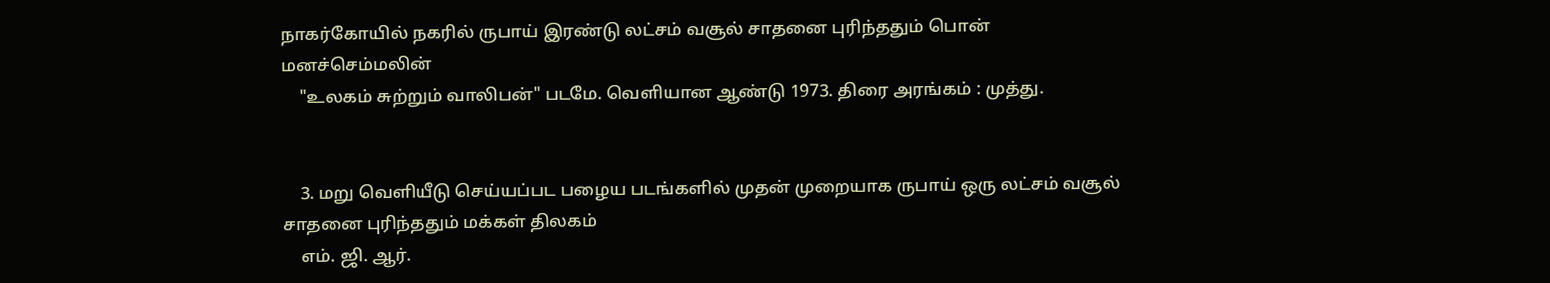நாகர்கோயில் நகரில் ருபாய் இரண்டு லட்சம் வசூல் சாதனை புரிந்ததும் பொன் மனச்செம்மலின்
    "உலகம் சுற்றும் வாலிபன்" படமே. வெளியான ஆண்டு 1973. திரை அரங்கம் : முத்து.


    3. மறு வெளியீடு செய்யப்பட பழைய படங்களில் முதன் முறையாக ருபாய் ஒரு லட்சம் வசூல் சாதனை புரிந்ததும் மக்கள் திலகம்
    எம். ஜி. ஆர்.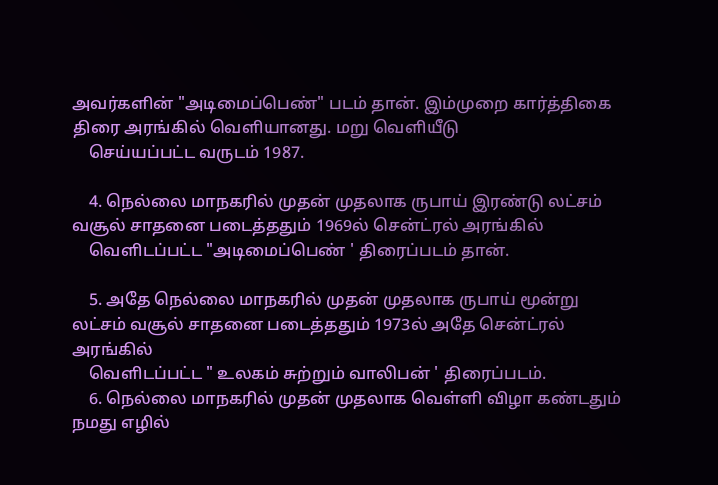அவர்களின் "அடிமைப்பெண்" படம் தான். இம்முறை கார்த்திகை திரை அரங்கில் வெளியானது. மறு வெளியீடு
    செய்யப்பட்ட வருடம் 1987.

    4. நெல்லை மாநகரில் முதன் முதலாக ருபாய் இரண்டு லட்சம் வசூல் சாதனை படைத்ததும் 1969ல் சென்ட்ரல் அரங்கில்
    வெளிடப்பட்ட "அடிமைப்பெண் ' திரைப்படம் தான்.

    5. அதே நெல்லை மாநகரில் முதன் முதலாக ருபாய் மூன்று லட்சம் வசூல் சாதனை படைத்ததும் 1973ல் அதே சென்ட்ரல் அரங்கில்
    வெளிடப்பட்ட " உலகம் சுற்றும் வாலிபன் ' திரைப்படம்.
    6. நெல்லை மாநகரில் முதன் முதலாக வெள்ளி விழா கண்டதும் நமது எழில்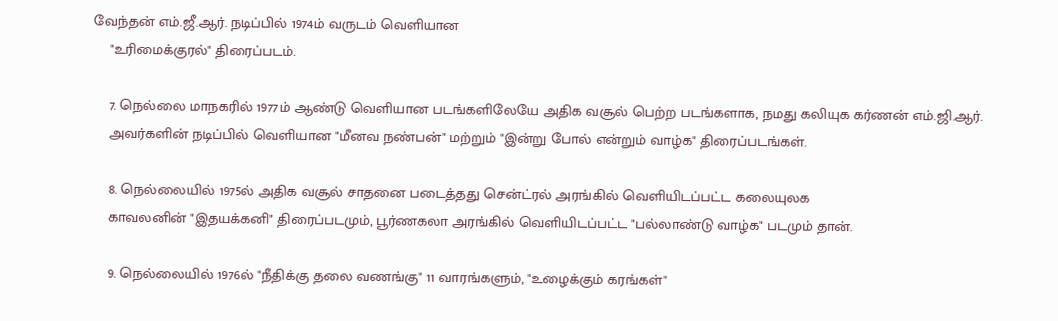வேந்தன் எம்.ஜீ.ஆர். நடிப்பில் 1974ம் வருடம் வெளியான
    "உரிமைக்குரல்" திரைப்படம்.

    7. நெல்லை மாநகரில் 1977ம் ஆண்டு வெளியான படங்களிலேயே அதிக வசூல் பெற்ற படங்களாக, நமது கலியுக கர்ணன் எம்.ஜி.ஆர்.
    அவர்களின் நடிப்பில் வெளியான "மீனவ நண்பன்" மற்றும் "இன்று போல் என்றும் வாழ்க" திரைப்படங்கள்.

    8. நெல்லையில் 1975ல் அதிக வசூல் சாதனை படைத்தது சென்ட்ரல் அரங்கில் வெளியிடப்பட்ட கலையுலக
    காவலனின் "இதயக்கனி" திரைப்படமும், பூர்ணகலா அரங்கில் வெளியிடப்பட்ட "பல்லாண்டு வாழ்க" படமும் தான்.

    9. நெல்லையில் 1976ல் "நீதிக்கு தலை வணங்கு" 11 வாரங்களும், "உழைக்கும் கரங்கள்"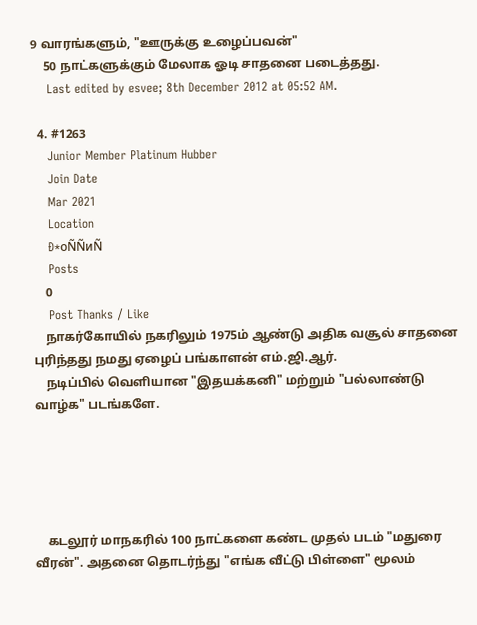9 வாரங்களும், "ஊருக்கு உழைப்பவன்"
    50 நாட்களுக்கும் மேலாக ஓடி சாதனை படைத்தது.
    Last edited by esvee; 8th December 2012 at 05:52 AM.

  4. #1263
    Junior Member Platinum Hubber
    Join Date
    Mar 2021
    Location
    Ð*оÑÑиÑ
    Posts
    0
    Post Thanks / Like
    நாகர்கோயில் நகரிலும் 1975ம் ஆண்டு அதிக வசூல் சாதனை புரிந்தது நமது ஏழைப் பங்காளன் எம்.ஜி.ஆர்.
    நடிப்பில் வெளியான "இதயக்கனி" மற்றும் "பல்லாண்டு வாழ்க" படங்களே.





    கடலூர் மாநகரில் 100 நாட்களை கண்ட முதல் படம் "மதுரை வீரன்". அதனை தொடர்ந்து "எங்க வீட்டு பிள்ளை" மூலம்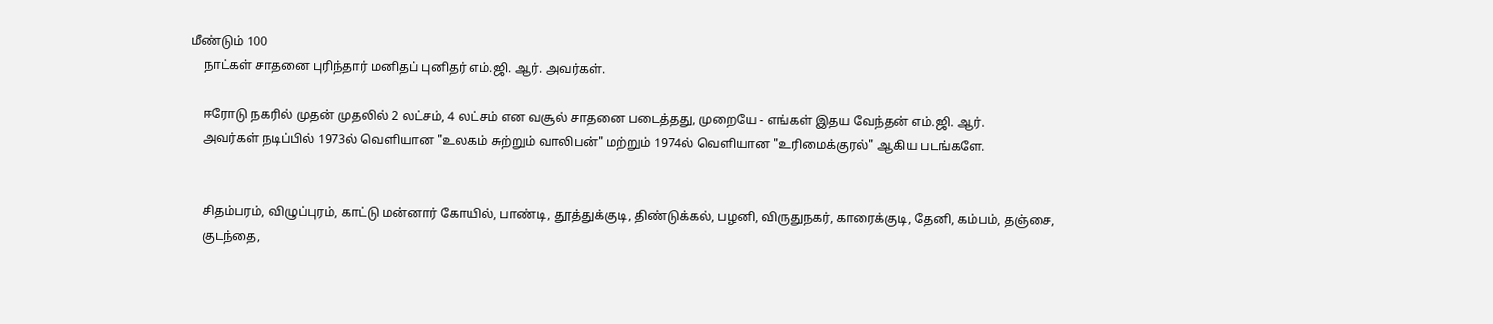மீண்டும் 100
    நாட்கள் சாதனை புரிந்தார் மனிதப் புனிதர் எம்.ஜி. ஆர். அவர்கள்.

    ஈரோடு நகரில் முதன் முதலில் 2 லட்சம், 4 லட்சம் என வசூல் சாதனை படைத்தது, முறையே - எங்கள் இதய வேந்தன் எம்.ஜி. ஆர்.
    அவர்கள் நடிப்பில் 1973ல் வெளியான "உலகம் சுற்றும் வாலிபன்" மற்றும் 1974ல் வெளியான "உரிமைக்குரல்" ஆகிய படங்களே.


    சிதம்பரம், விழுப்புரம், காட்டு மன்னார் கோயில், பாண்டி, தூத்துக்குடி, திண்டுக்கல், பழனி, விருதுநகர், காரைக்குடி, தேனி, கம்பம், தஞ்சை,
    குடந்தை,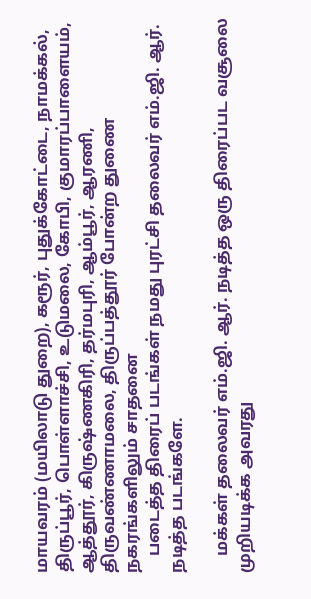மாயவரம் (மயிலாடு துறை), கரூர், புதுக்கோட்டை, நாமக்கல், திருப்பூர், பொள்ளாச்சி, உடுமலை, கோபி, குமாரப்பாளையம், ஆத்தூர், கிருஷ்ணகிரி, தர்மபுரி, ஆம்பூர், ஆரணி, திருவண்ணாமலை, திருப்பத்தூர் போன்ற துணை நகரங்களிலும் சாதனை
    படைத்த திரைப் படங்கள் நமது புரட்சி தலைவர் எம்.ஜி. ஆர். நடித்த படங்களே.

    மக்கள் தலைவர் எம்.ஜி. ஆர். நடித்த ஒரு திரைப்பட வசூலை முறியடிக்க அவரது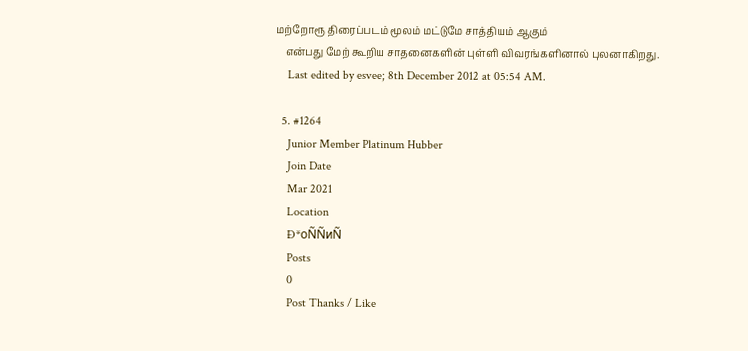மற்றோரூ திரைப்படம் மூலம் மட்டுமே சாத்தியம் ஆகும்
    என்பது மேற் கூறிய சாதனைகளின் புள்ளி விவரங்களினால் புலனாகிறது.
    Last edited by esvee; 8th December 2012 at 05:54 AM.

  5. #1264
    Junior Member Platinum Hubber
    Join Date
    Mar 2021
    Location
    Ð*оÑÑиÑ
    Posts
    0
    Post Thanks / Like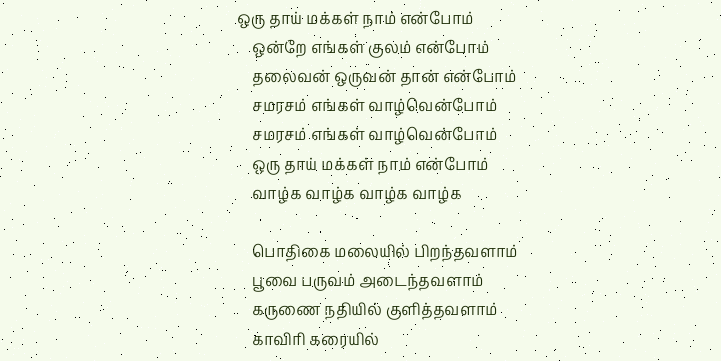ஒரு தாய் மக்கள் நாம் என்போம்
    ஒன்றே எங்கள் குலம் என்போம்
    தலைவன் ஒருவன் தான் என்போம்
    சமரசம் எங்கள் வாழ்வென்போம்
    சமரசம் எங்கள் வாழ்வென்போம்
    ஒரு தாய் மக்கள் நாம் என்போம்
    வாழ்க வாழ்க வாழ்க வாழ்க

    பொதிகை மலையில் பிறந்தவளாம்
    பூவை பருவம் அடைந்தவளாம்
    கருணை நதியில் குளித்தவளாம்
    காவிரி கரையில்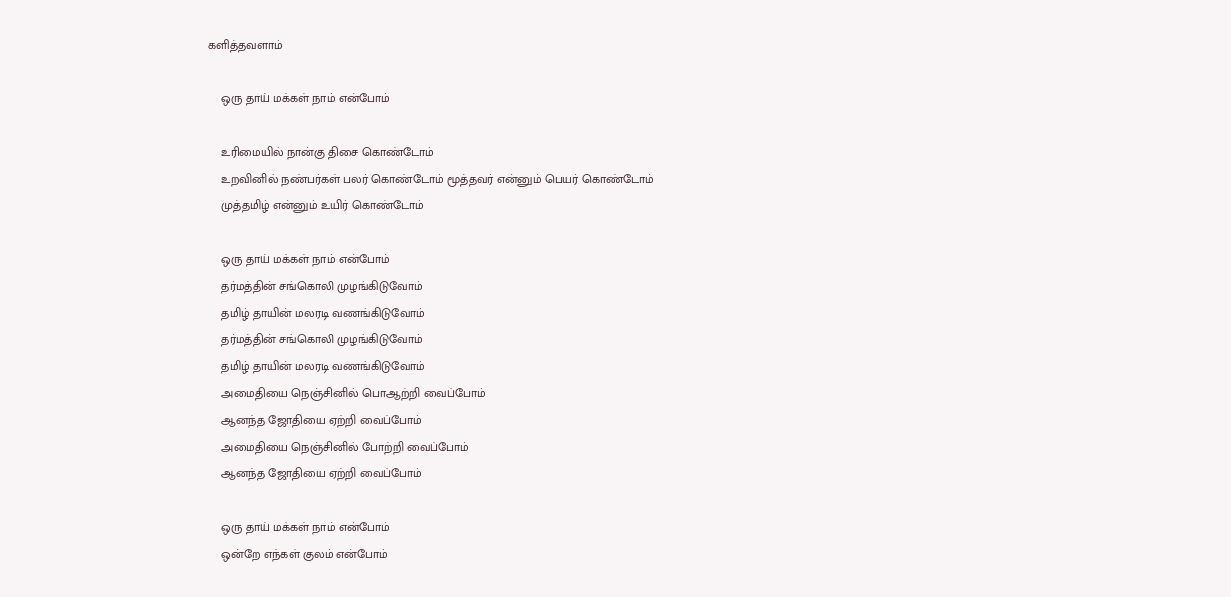களித்தவளாம்

    ஒரு தாய் மக்கள் நாம் என்போம்

    உரிமையில் நான்கு திசை கொண்டோம்
    உறவினில் நண்பர்கள் பலர் கொண்டோம் மூத்தவர் என்னும் பெயர் கொண்டோம்
    முத்தமிழ் என்னும் உயிர் கொண்டோம்

    ஒரு தாய் மக்கள் நாம் என்போம்
    தர்மத்தின் சங்கொலி முழங்கிடுவோம்
    தமிழ் தாயின் மலரடி வணங்கிடுவோம்
    தர்மத்தின் சங்கொலி முழங்கிடுவோம்
    தமிழ் தாயின் மலரடி வணங்கிடுவோம்
    அமைதியை நெஞ்சினில் பொஆற்றி வைப்போம்
    ஆனந்த ஜோதியை ஏற்றி வைப்போம்
    அமைதியை நெஞ்சினில் போற்றி வைப்போம்
    ஆனந்த ஜோதியை ஏற்றி வைப்போம்

    ஒரு தாய் மக்கள் நாம் என்போம்
    ஒன்றே எந்கள் குலம் என்போம்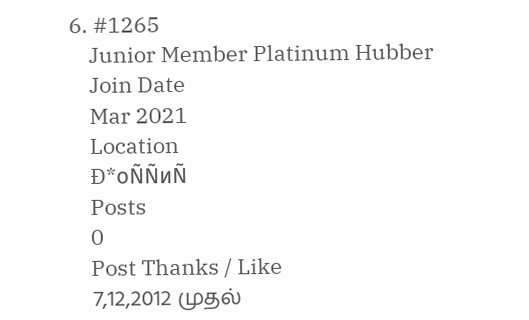6. #1265
    Junior Member Platinum Hubber
    Join Date
    Mar 2021
    Location
    Ð*оÑÑиÑ
    Posts
    0
    Post Thanks / Like
    7,12,2012 முதல்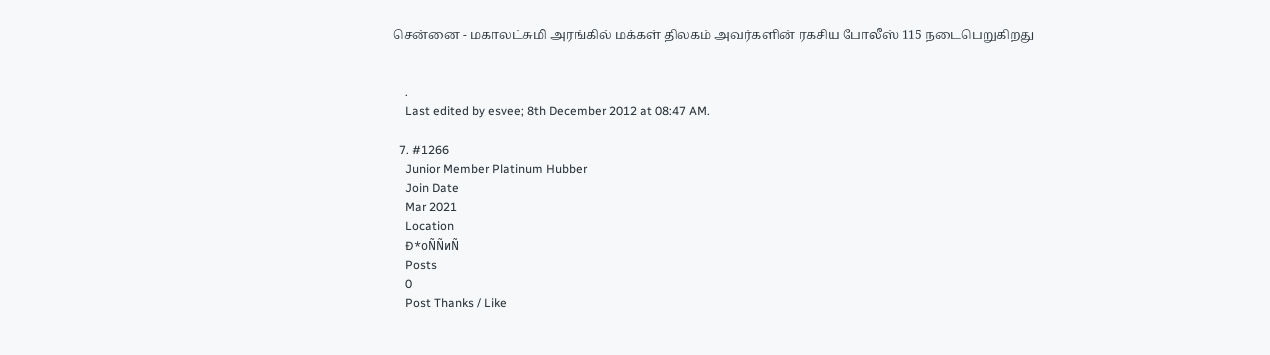சென்னை - மகாலட்சுமி அரங்கில் மக்கள் திலகம் அவர்களின் ரகசிய போலீஸ் 115 நடைபெறுகிறது


    .
    Last edited by esvee; 8th December 2012 at 08:47 AM.

  7. #1266
    Junior Member Platinum Hubber
    Join Date
    Mar 2021
    Location
    Ð*оÑÑиÑ
    Posts
    0
    Post Thanks / Like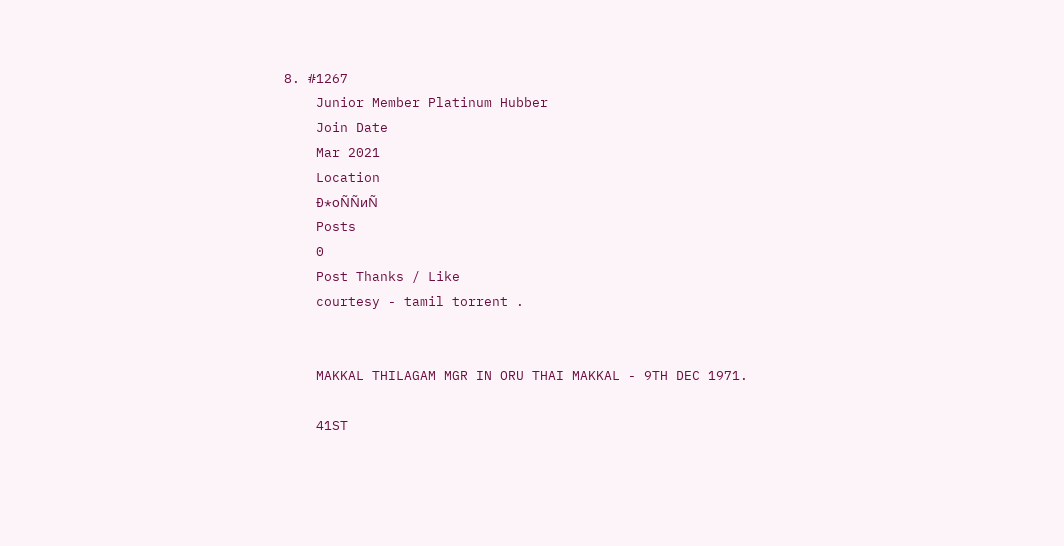8. #1267
    Junior Member Platinum Hubber
    Join Date
    Mar 2021
    Location
    Ð*оÑÑиÑ
    Posts
    0
    Post Thanks / Like
    courtesy - tamil torrent .


    MAKKAL THILAGAM MGR IN ORU THAI MAKKAL - 9TH DEC 1971.

    41ST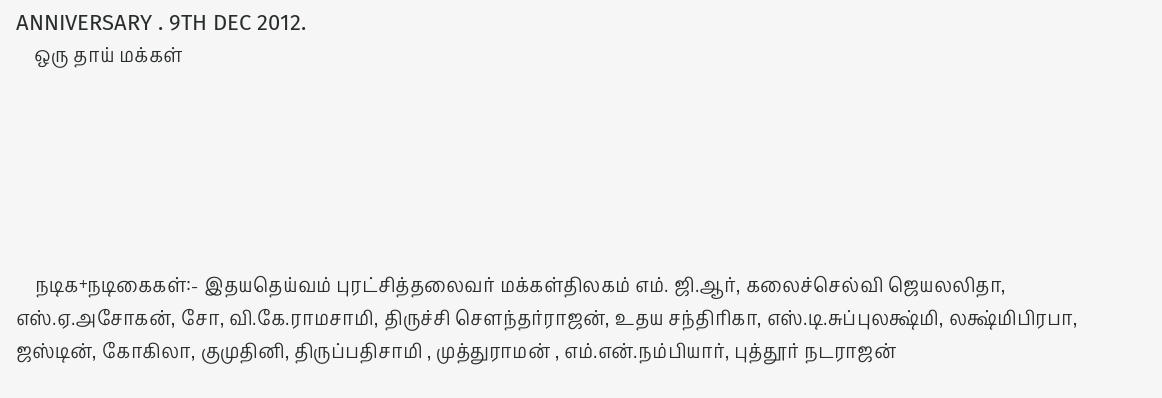ANNIVERSARY . 9TH DEC 2012.
    ஒரு தாய் மக்கள்






    நடிக+நடிகைகள்:- இதயதெய்வம் புரட்சித்தலைவர் மக்கள்திலகம் எம். ஜி.ஆர், கலைச்செல்வி ஜெயலலிதா, எஸ்.ஏ.அசோகன், சோ, வி.கே.ராமசாமி, திருச்சி செளந்தர்ராஜன், உதய சந்திரிகா, எஸ்.டி.சுப்புலக்ஷ்மி, லக்ஷ்மிபிரபா, ஜஸ்டின், கோகிலா, குமுதினி, திருப்பதிசாமி , முத்துராமன் , எம்.என்.நம்பியார், புத்தூர் நடராஜன்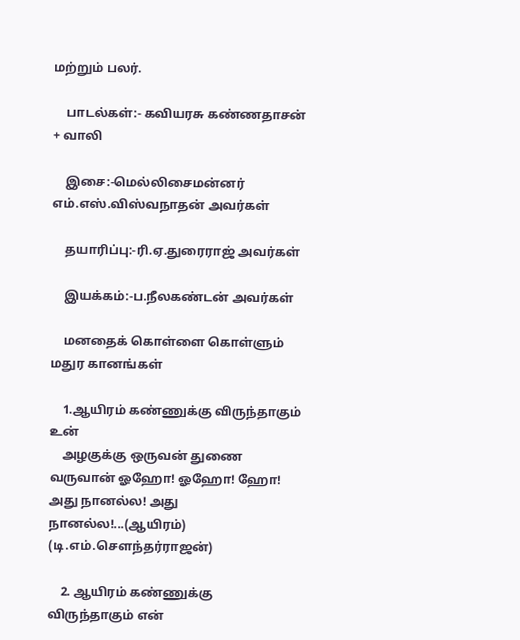மற்றும் பலர்.

    பாடல்கள்:- கவியரசு கண்ணதாசன் + வாலி

    இசை:-மெல்லிசைமன்னர் எம்.எஸ்.விஸ்வநாதன் அவர்கள்

    தயாரிப்பு:-ரி.ஏ.துரைராஜ் அவர்கள்

    இயக்கம்:-ப.நீலகண்டன் அவர்கள்

    மனதைக் கொள்ளை கொள்ளும் மதுர கானங்கள்

    1.ஆயிரம் கண்ணுக்கு விருந்தாகும் உன்
    அழகுக்கு ஒருவன் துணை வருவான் ஓஹோ! ஓஹோ! ஹோ! அது நானல்ல! அது நானல்ல!...(ஆயிரம்) (டி.எம்.செளந்தர்ராஜன்)

    2. ஆயிரம் கண்ணுக்கு விருந்தாகும் என்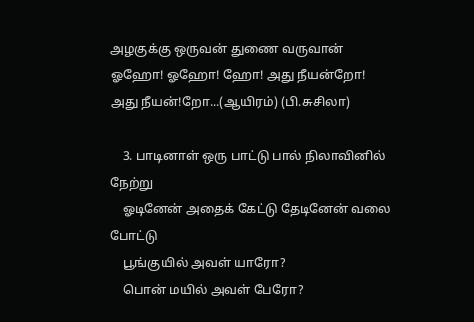அழகுக்கு ஒருவன் துணை வருவான் ஓஹோ! ஓஹோ! ஹோ! அது நீயன்றோ! அது நீயன்!றோ...(ஆயிரம்) (பி.சுசிலா)

    3. பாடினாள் ஒரு பாட்டு பால் நிலாவினில் நேற்று
    ஓடினேன் அதைக் கேட்டு தேடினேன் வலை போட்டு
    பூங்குயில் அவள் யாரோ?
    பொன் மயில் அவள் பேரோ?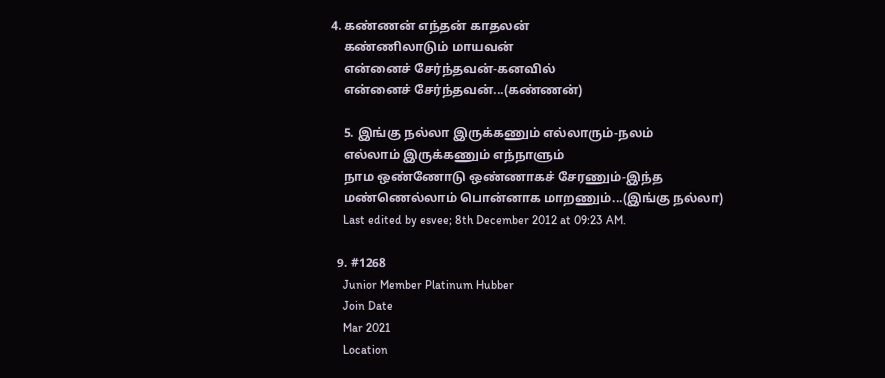4. கண்ணன் எந்தன் காதலன்
    கண்ணிலாடும் மாயவன்
    என்னைச் சேர்ந்தவன்-கனவில்
    என்னைச் சேர்ந்தவன்...(கண்ணன்)

    5. இங்கு நல்லா இருக்கணும் எல்லாரும்-நலம்
    எல்லாம் இருக்கணும் எந்நாளும்
    நாம ஒண்ணோடு ஒண்ணாகச் சேரணும்-இந்த
    மண்ணெல்லாம் பொன்னாக மாறணும்...(இங்கு நல்லா)
    Last edited by esvee; 8th December 2012 at 09:23 AM.

  9. #1268
    Junior Member Platinum Hubber
    Join Date
    Mar 2021
    Location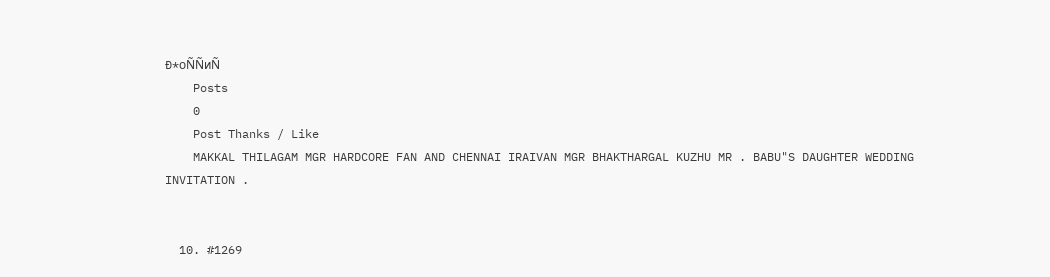Ð*оÑÑиÑ
    Posts
    0
    Post Thanks / Like
    MAKKAL THILAGAM MGR HARDCORE FAN AND CHENNAI IRAIVAN MGR BHAKTHARGAL KUZHU MR . BABU"S DAUGHTER WEDDING INVITATION .


  10. #1269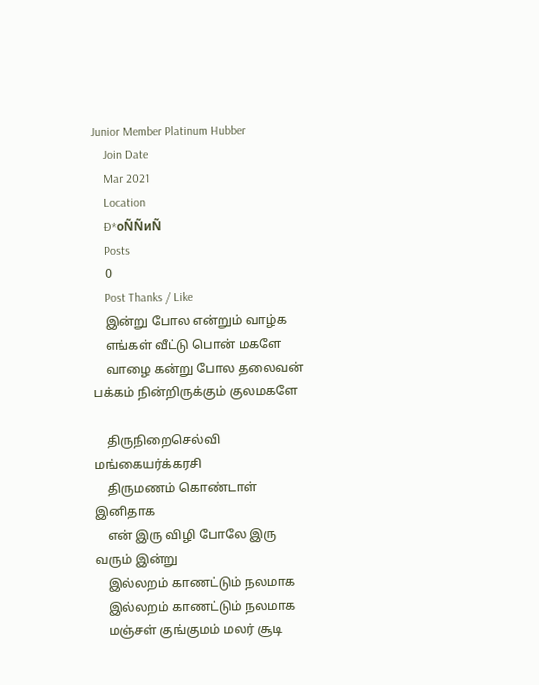Junior Member Platinum Hubber
    Join Date
    Mar 2021
    Location
    Ð*оÑÑиÑ
    Posts
    0
    Post Thanks / Like
    இன்று போல என்றும் வாழ்க
    எங்கள் வீட்டு பொன் மகளே
    வாழை கன்று போல தலைவன் பக்கம் நின்றிருக்கும் குலமகளே

    திருநிறைசெல்வி மங்கையர்க்கரசி
    திருமணம் கொண்டாள் இனிதாக
    என் இரு விழி போலே இரு வரும் இன்று
    இல்லறம் காணட்டும் நலமாக
    இல்லறம் காணட்டும் நலமாக
    மஞ்சள் குங்குமம் மலர் சூடி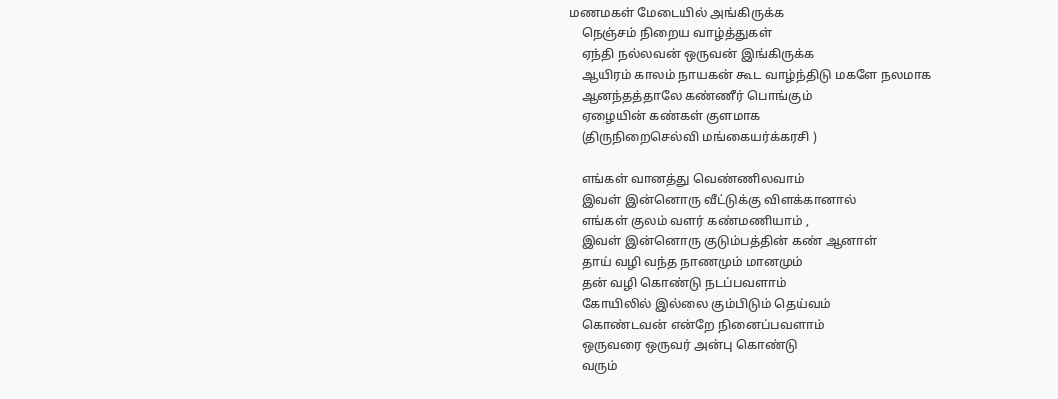மணமகள் மேடையில் அங்கிருக்க
    நெஞ்சம் நிறைய வாழ்த்துகள்
    ஏந்தி நல்லவன் ஒருவன் இங்கிருக்க
    ஆயிரம் காலம் நாயகன் கூட வாழ்ந்திடு மகளே நலமாக
    ஆனந்தத்தாலே கண்ணீர் பொங்கும்
    ஏழையின் கண்கள் குளமாக
    (திருநிறைசெல்வி மங்கையர்க்கரசி )

    எங்கள் வானத்து வெண்ணிலவாம்
    இவள் இன்னொரு வீட்டுக்கு விளக்கானால்
    எங்கள் குலம் வளர் கண்மணியாம் ,
    இவள் இன்னொரு குடும்பத்தின் கண் ஆனாள்
    தாய் வழி வந்த நாணமும் மானமும்
    தன் வழி கொண்டு நடப்பவளாம்
    கோயிலில் இல்லை கும்பிடும் தெய்வம்
    கொண்டவன் என்றே நினைப்பவளாம்
    ஒருவரை ஒருவர் அன்பு கொண்டு
    வரும்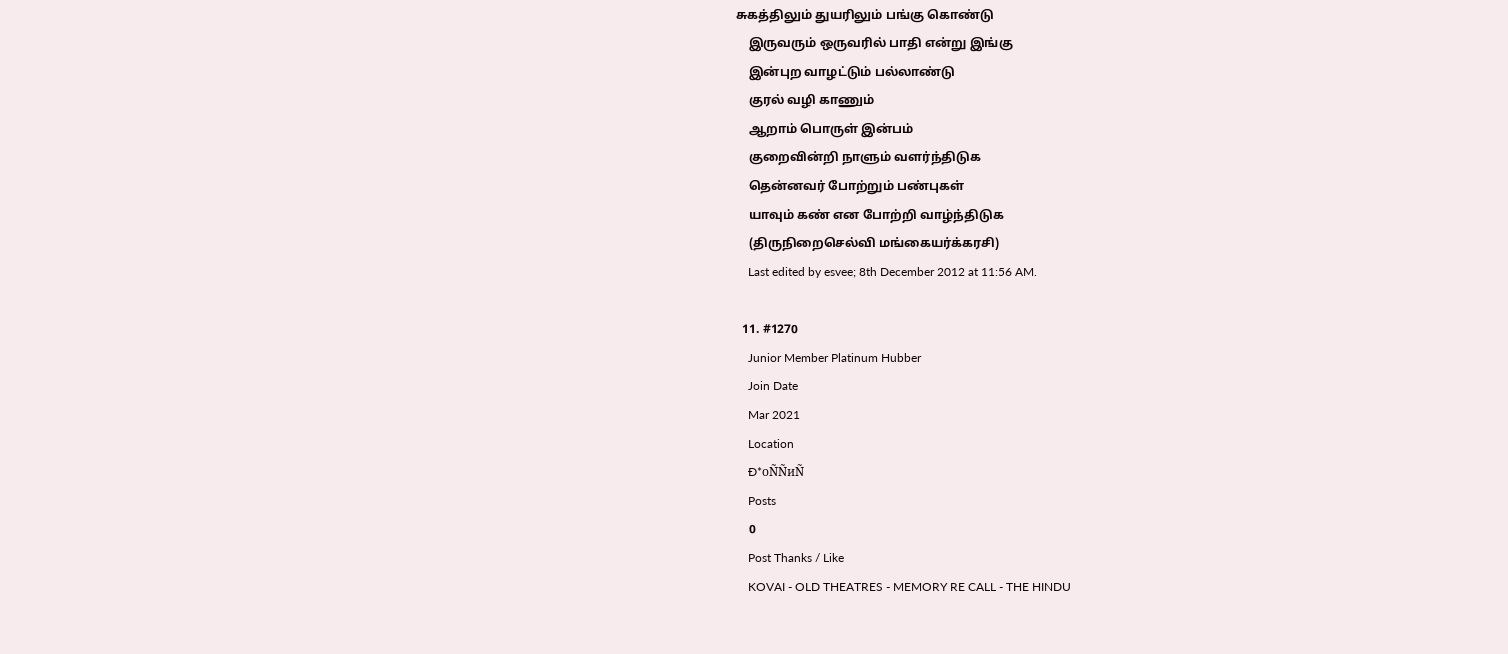சுகத்திலும் துயரிலும் பங்கு கொண்டு
    இருவரும் ஒருவரில் பாதி என்று இங்கு
    இன்புற வாழட்டும் பல்லாண்டு
    குரல் வழி காணும்
    ஆறாம் பொருள் இன்பம்
    குறைவின்றி நாளும் வளர்ந்திடுக
    தென்னவர் போற்றும் பண்புகள்
    யாவும் கண் என போற்றி வாழ்ந்திடுக
    (திருநிறைசெல்வி மங்கையர்க்கரசி)
    Last edited by esvee; 8th December 2012 at 11:56 AM.

  11. #1270
    Junior Member Platinum Hubber
    Join Date
    Mar 2021
    Location
    Ð*оÑÑиÑ
    Posts
    0
    Post Thanks / Like
    KOVAI - OLD THEATRES - MEMORY RE CALL - THE HINDU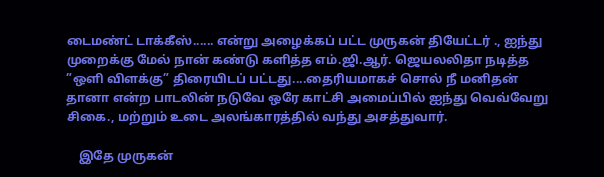டைமண்ட் டாக்கீஸ்...... என்று அழைக்கப் பட்ட முருகன் தியேட்டர் ., ஐந்து முறைக்கு மேல் நான் கண்டு களித்த எம்.ஜி.ஆர். ஜெயலலிதா நடித்த ”ஒளி விளக்கு” திரையிடப் பட்டது....தைரியமாகச் சொல் நீ மனிதன் தானா என்ற பாடலின் நடுவே ஒரே காட்சி அமைப்பில் ஐந்து வெவ்வேறு சிகை., மற்றும் உடை அலங்காரத்தில் வந்து அசத்துவார்.

    இதே முருகன்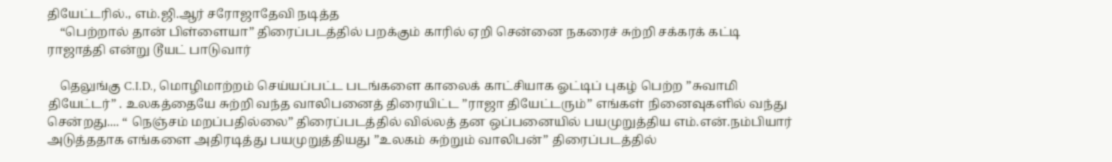தியேட்டரில்., எம்.ஜி.ஆர் சரோஜாதேவி நடித்த
    “பெற்றால் தான் பிள்ளையா” திரைப்படத்தில் பறக்கும் காரில் ஏறி சென்னை நகரைச் சுற்றி சக்கரக் கட்டி ராஜாத்தி என்று டூயட் பாடுவார்

    தெலுங்கு C.I.D., மொழிமாற்றம் செய்யப்பட்ட படங்களை காலைக் காட்சியாக ஓட்டிப் புகழ் பெற்ற ”சுவாமி தியேட்டர்” . உலகத்தையே சுற்றி வந்த வாலிபனைத் திரையிட்ட ”ராஜா தியேட்டரும்” எங்கள் நினைவுகளில் வந்து சென்றது.... “ நெஞ்சம் மறப்பதில்லை” திரைப்படத்தில் வில்லத் தன ஒப்பனையில் பயமுறுத்திய எம்.என்.நம்பியார் அடுத்ததாக எங்களை அதிரடித்து பயமுறுத்தியது ”உலகம் சுற்றும் வாலிபன்” திரைப்படத்தில்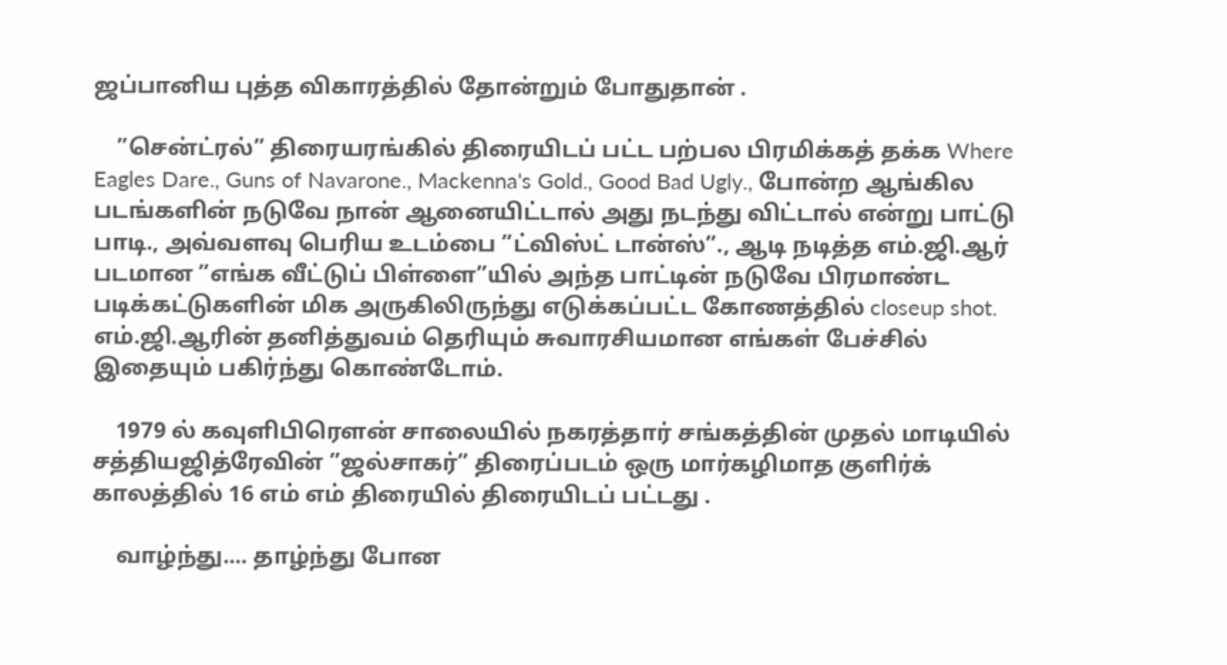ஜப்பானிய புத்த விகாரத்தில் தோன்றும் போதுதான் .

    ”சென்ட்ரல்” திரையரங்கில் திரையிடப் பட்ட பற்பல பிரமிக்கத் தக்க Where Eagles Dare., Guns of Navarone., Mackenna's Gold., Good Bad Ugly., போன்ற ஆங்கில படங்களின் நடுவே நான் ஆனையிட்டால் அது நடந்து விட்டால் என்று பாட்டு பாடி., அவ்வளவு பெரிய உடம்பை ”ட்விஸ்ட் டான்ஸ்”., ஆடி நடித்த எம்.ஜி.ஆர் படமான ”எங்க வீட்டுப் பிள்ளை”யில் அந்த பாட்டின் நடுவே பிரமாண்ட படிக்கட்டுகளின் மிக அருகிலிருந்து எடுக்கப்பட்ட கோணத்தில் closeup shot. எம்.ஜி.ஆரின் தனித்துவம் தெரியும் சுவாரசியமான எங்கள் பேச்சில் இதையும் பகிர்ந்து கொண்டோம்.

    1979 ல் கவுளிபிரெளன் சாலையில் நகரத்தார் சங்கத்தின் முதல் மாடியில் சத்தியஜித்ரேவின் ”ஜல்சாகர்” திரைப்படம் ஒரு மார்கழிமாத குளிர்க் காலத்தில் 16 எம் எம் திரையில் திரையிடப் பட்டது .

    வாழ்ந்து.... தாழ்ந்து போன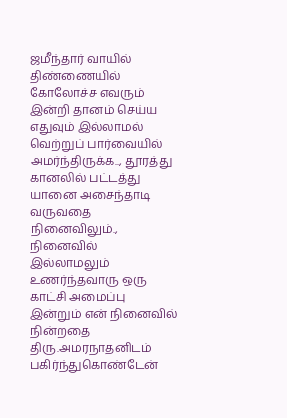ஜமீந்தார் வாயில் திண்ணையில் கோலோச்ச எவரும் இன்றி தானம் செய்ய எதுவும் இல்லாமல் வெற்றுப் பார்வையில் அமர்ந்திருக்க.., தூரத்து கானலில் பட்டத்து யானை அசைந்தாடி வருவதை நினைவிலும்., நினைவில் இல்லாமலும் உணர்ந்தவாரு ஒரு காட்சி அமைப்பு இன்றும் என் நினைவில் நின்றதை திரு.அமரநாதனிடம் பகிர்ந்துகொண்டேன்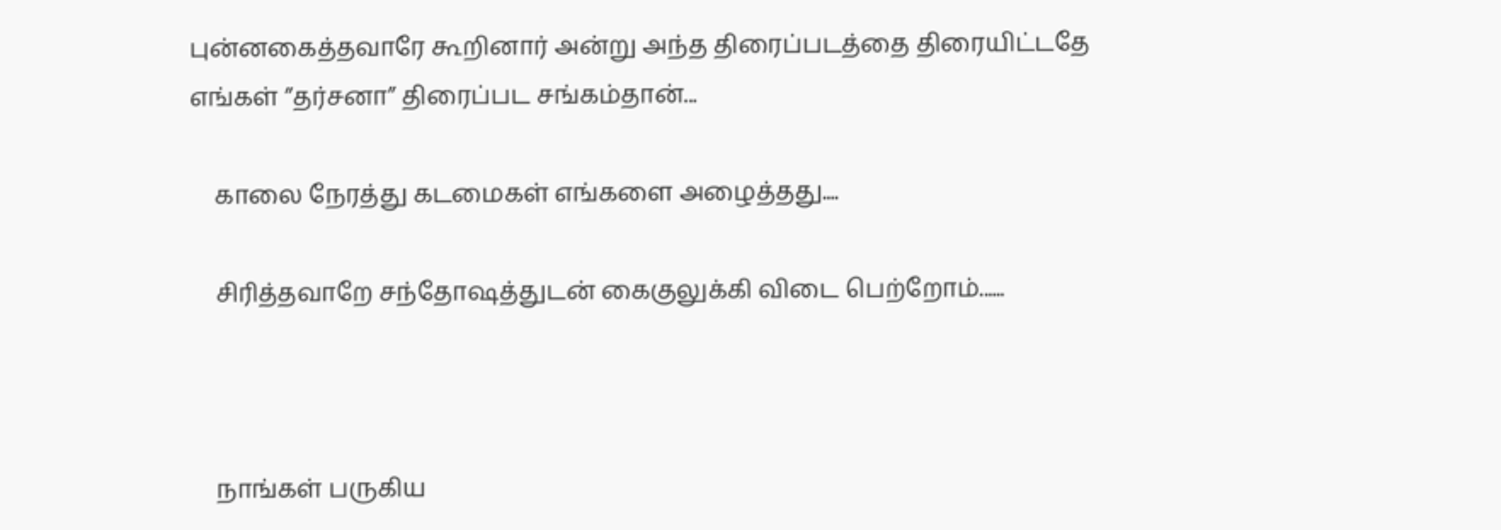புன்னகைத்தவாரே கூறினார் அன்று அந்த திரைப்படத்தை திரையிட்டதே எங்கள் ”தர்சனா” திரைப்பட சங்கம்தான்...

    காலை நேரத்து கடமைகள் எங்களை அழைத்தது....

    சிரித்தவாறே சந்தோஷத்துடன் கைகுலுக்கி விடை பெற்றோம்......



    நாங்கள் பருகிய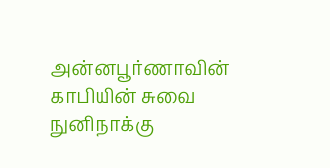அன்னபூர்ணாவின் காபியின் சுவை நுனிநாக்கு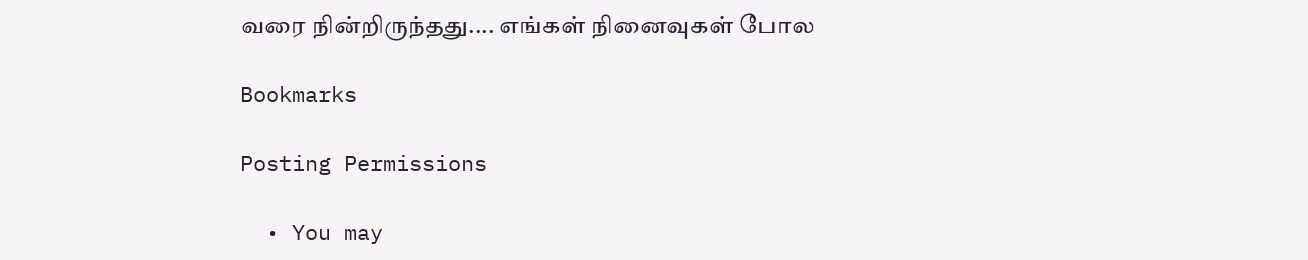வரை நின்றிருந்தது.... எங்கள் நினைவுகள் போல

Bookmarks

Posting Permissions

  • You may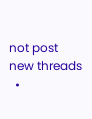not post new threads
  •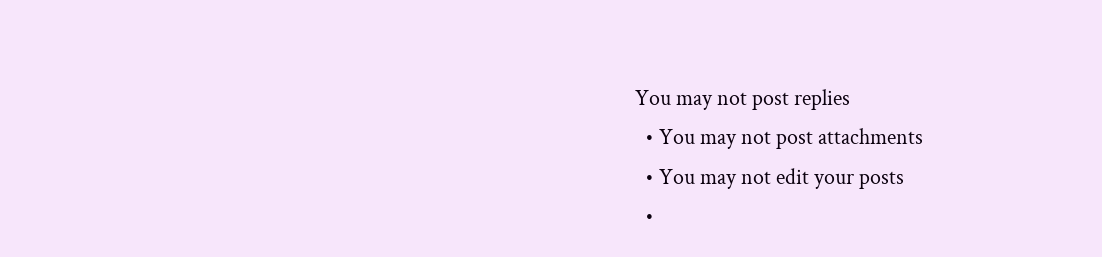You may not post replies
  • You may not post attachments
  • You may not edit your posts
  •